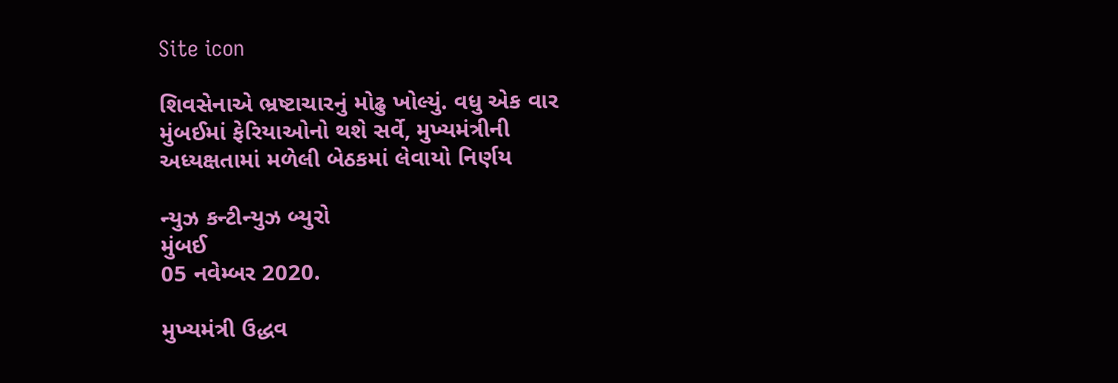Site icon

શિવસેનાએ ભ્રષ્ટાચારનું મોઢુ ખોલ્યું. વધુ એક વાર મુંબઈમાં ફેરિયાઓનો થશે સર્વે, મુખ્યમંત્રીની અધ્યક્ષતામાં મળેલી બેઠકમાં લેવાયો નિર્ણય

ન્યુઝ કન્ટીન્યુઝ બ્યુરો
મુંબઈ
05 નવેમ્બર 2020.

મુખ્યમંત્રી ઉદ્ધવ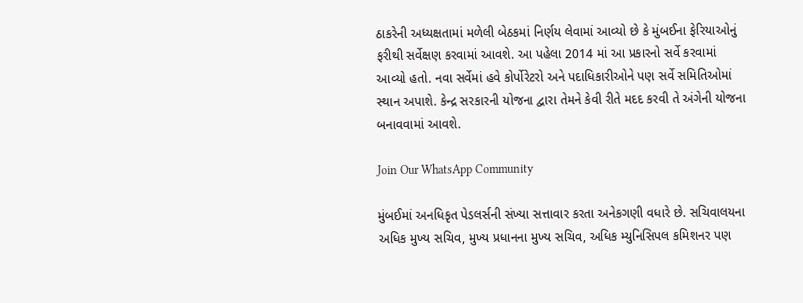ઠાકરેની અધ્યક્ષતામાં મળેલી બેઠકમાં નિર્ણય લેવામાં આવ્યો છે કે મુંબઈના ફેરિયાઓનું ફરીથી સર્વેક્ષણ કરવામાં આવશે. આ પહેલા 2014 માં આ પ્રકારનો સર્વે કરવામાં આવ્યો હતો. નવા સર્વેમાં હવે કોર્પોરેટરો અને પદાધિકારીઓને પણ સર્વે સમિતિઓમાં સ્થાન અપાશે. કેન્દ્ર સરકારની યોજના દ્વારા તેમને કેવી રીતે મદદ કરવી તે અંગેની યોજના બનાવવામાં આવશે.

Join Our WhatsApp Community

મુંબઈમાં અનધિકૃત પેડલર્સની સંખ્યા સત્તાવાર કરતા અનેકગણી વધારે છે. સચિવાલયના અધિક મુખ્ય સચિવ, મુખ્ય પ્રધાનના મુખ્ય સચિવ, અધિક મ્યુનિસિપલ કમિશનર પણ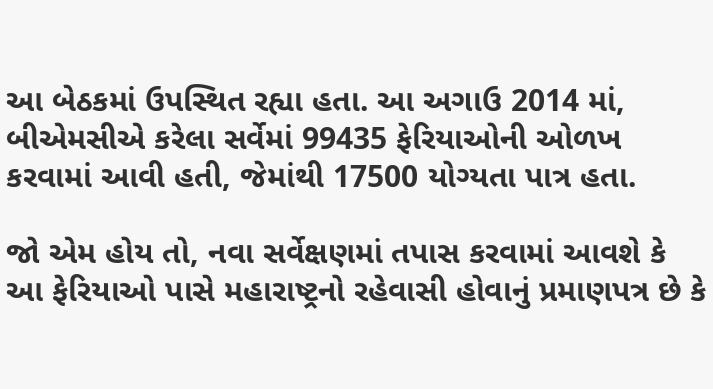આ બેઠકમાં ઉપસ્થિત રહ્યા હતા. આ અગાઉ 2014 માં, બીએમસીએ કરેલા સર્વેમાં 99435 ફેરિયાઓની ઓળખ કરવામાં આવી હતી, જેમાંથી 17500 યોગ્યતા પાત્ર હતા.

જો એમ હોય તો, નવા સર્વેક્ષણમાં તપાસ કરવામાં આવશે કે આ ફેરિયાઓ પાસે મહારાષ્ટ્રનો રહેવાસી હોવાનું પ્રમાણપત્ર છે કે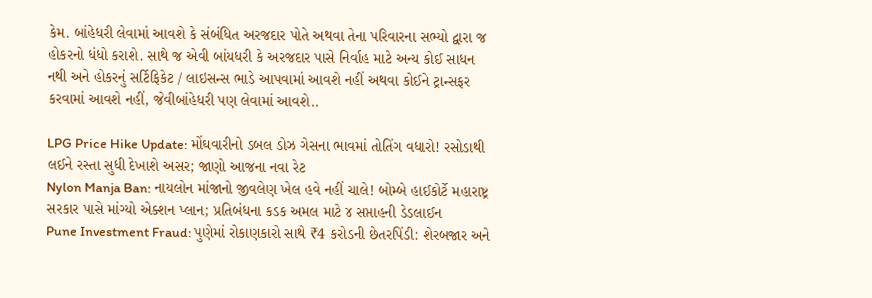કેમ. બાંહેધરી લેવામાં આવશે કે સંબંધિત અરજદાર પોતે અથવા તેના પરિવારના સભ્યો દ્વારા જ હોકરનો ધંધો કરાશે. સાથે જ એવી બાંયધરી કે અરજદાર પાસે નિર્વાહ માટે અન્ય કોઈ સાધન નથી અને હોકરનું સર્ટિફિકેટ / લાઇસન્સ ભાડે આપવામાં આવશે નહીં અથવા કોઈને ટ્રાન્સફર કરવામાં આવશે નહીં, જેવીબાંહેધરી પણ લેવામાં આવશે..

LPG Price Hike Update: મોંઘવારીનો ડબલ ડોઝ ગેસના ભાવમાં તોતિંગ વધારો! રસોડાથી લઈને રસ્તા સુધી દેખાશે અસર; જાણો આજના નવા રેટ
Nylon Manja Ban: નાયલોન માંજાનો જીવલેણ ખેલ હવે નહીં ચાલે! બોમ્બે હાઈકોર્ટે મહારાષ્ટ્ર સરકાર પાસે માંગ્યો એક્શન પ્લાન; પ્રતિબંધના કડક અમલ માટે ૪ સપ્તાહની ડેડલાઈન
Pune Investment Fraud: પુણેમાં રોકાણકારો સાથે ₹4 કરોડની છેતરપિંડી: શેરબજાર અને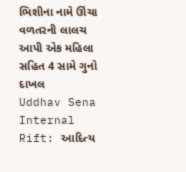ભિશીના નામે ઊંચા વળતરની લાલચ આપી એક મહિલા સહિત 4 સામે ગુનો દાખલ
Uddhav Sena Internal Rift: આદિત્ય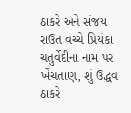ઠાકરે અને સંજય રાઉત વચ્ચે પ્રિયંકા ચતુર્વેદીના નામ પર ખેંચતાણ, શું ઉદ્ધવ ઠાકરે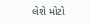લેશે મોટો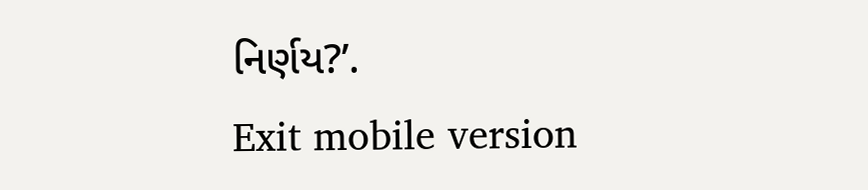નિર્ણય?’.
Exit mobile version